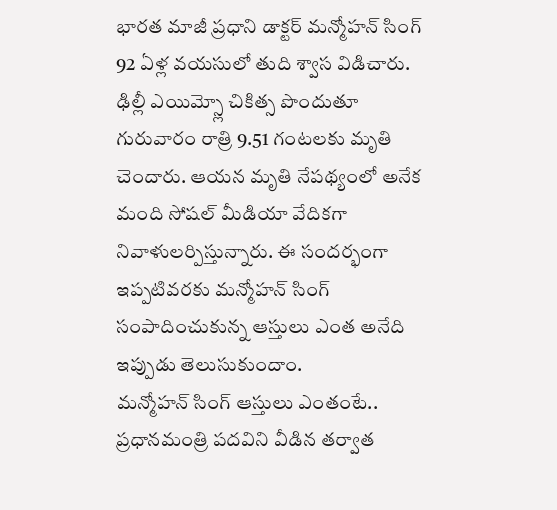భారత మాజీ ప్రధాని డాక్టర్ మన్మోహన్ సింగ్ 92 ఏళ్ల వయసులో తుది శ్వాస విడిచారు. ఢిల్లీ ఎయిమ్స్లో చికిత్స పొందుతూ గురువారం రాత్రి 9.51 గంటలకు మృతి చెందారు. ఆయన మృతి నేపథ్యంలో అనేక మంది సోషల్ మీడియా వేదికగా నివాళులర్పిస్తున్నారు. ఈ సందర్భంగా ఇప్పటివరకు మన్మోహన్ సింగ్ సంపాదించుకున్న ఆస్తులు ఎంత అనేది ఇప్పుడు తెలుసుకుందాం.
మన్మోహన్ సింగ్ ఆస్తులు ఎంతంటే..
ప్రధానమంత్రి పదవిని వీడిన తర్వాత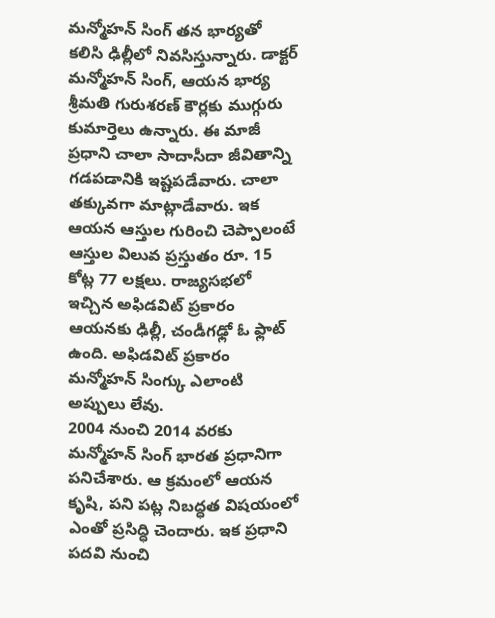మన్మోహన్ సింగ్ తన భార్యతో కలిసి ఢిల్లీలో నివసిస్తున్నారు. డాక్టర్ మన్మోహన్ సింగ్, ఆయన భార్య శ్రీమతి గురుశరణ్ కౌర్లకు ముగ్గురు కుమార్తెలు ఉన్నారు. ఈ మాజీ ప్రధాని చాలా సాదాసీదా జీవితాన్ని గడపడానికి ఇష్టపడేవారు. చాలా తక్కువగా మాట్లాడేవారు. ఇక ఆయన ఆస్తుల గురించి చెప్పాలంటే ఆస్తుల విలువ ప్రస్తుతం రూ. 15 కోట్ల 77 లక్షలు. రాజ్యసభలో ఇచ్చిన అఫిడవిట్ ప్రకారం ఆయనకు ఢిల్లీ, చండీగఢ్లో ఓ ఫ్లాట్ ఉంది. అఫిడవిట్ ప్రకారం మన్మోహన్ సింగ్కు ఎలాంటి అప్పులు లేవు.
2004 నుంచి 2014 వరకు మన్మోహన్ సింగ్ భారత ప్రధానిగా పనిచేశారు. ఆ క్రమంలో ఆయన కృషి, పని పట్ల నిబద్ధత విషయంలో ఎంతో ప్రసిద్ధి చెందారు. ఇక ప్రధాని పదవి నుంచి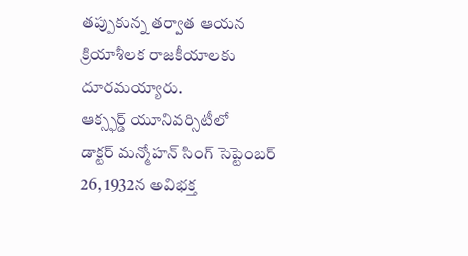తప్పుకున్న తర్వాత ఆయన క్రియాశీలక రాజకీయాలకు దూరమయ్యారు.
ఆక్స్ఫర్డ్ యూనివర్సిటీలో
డాక్టర్ మన్మోహన్ సింగ్ సెప్టెంబర్ 26, 1932న అవిభక్త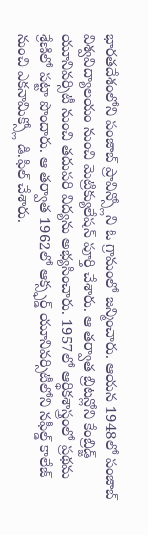భారతదేశంలోని పంజాబ్ ప్రావిన్స్లోని ఓ గ్రామంలో జన్మించారు. ఆయన 1948లో పంజాబ్ విశ్వవిద్యాలయం నుంచి మెట్రిక్యులేషన్ పూర్తి చేశారు. ఆ తర్వాత బ్రిటన్లోని కేంబ్రిడ్జ్ యూనివర్సిటీ నుంచి తదుపరి విద్యను అభ్యసించారు. 1957లో ఆర్థికశాస్త్రంలో ప్రథమ శ్రేణిలో పట్టా పొందారు. ఆ తర్వాత 1962లో ఆక్స్ఫర్డ్ యూనివర్సిటీలోని నఫీల్డ్ కాలేజ్ నుంచి ఎకనామిక్స్లో డి.ఫిల్ చేశారు.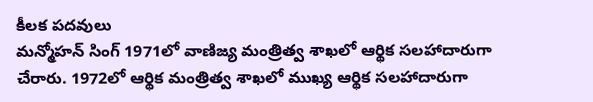కీలక పదవులు
మన్మోహన్ సింగ్ 1971లో వాణిజ్య మంత్రిత్వ శాఖలో ఆర్థిక సలహాదారుగా చేరారు. 1972లో ఆర్థిక మంత్రిత్వ శాఖలో ముఖ్య ఆర్థిక సలహాదారుగా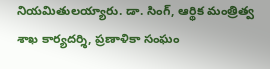నియమితులయ్యారు. డా. సింగ్, ఆర్థిక మంత్రిత్వ శాఖ కార్యదర్శి, ప్రణాళికా సంఘం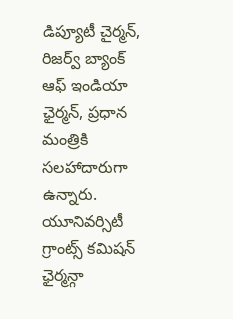డిప్యూటీ చైర్మన్, రిజర్వ్ బ్యాంక్ ఆఫ్ ఇండియా ఛైర్మన్, ప్రధాన మంత్రికి సలహాదారుగా ఉన్నారు. యూనివర్సిటీ గ్రాంట్స్ కమిషన్ ఛైర్మన్గా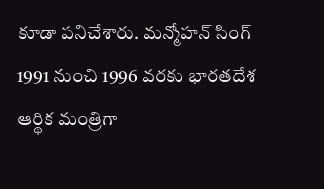కూడా పనిచేశారు. మన్మోహన్ సింగ్ 1991 నుంచి 1996 వరకు భారతదేశ ఆర్థిక మంత్రిగా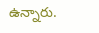ఉన్నారు.